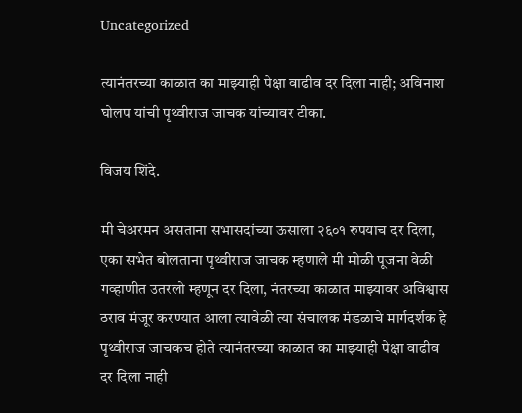Uncategorized

त्यानंतरच्या काळात का माझ्याही पेक्षा वाढीव दर दिला नाही; अविनाश घोलप यांची पृथ्वीराज जाचक यांच्यावर टीका.

विजय शिंदे.

मी चेअरमन असताना सभासदांच्या ऊसाला २६०१ रुपयाच दर दिला, एका सभेत बोलताना पृथ्वीराज जाचक म्हणाले मी मोळी पूजना वेळी गव्हाणीत उतरलो म्हणून दर दिला, नंतरच्या काळात माझ्यावर अविश्वास ठराव मंजूर करण्यात आला त्यावेळी त्या संचालक मंडळाचे मार्गदर्शक हे पृथ्वीराज जाचकच होते त्यानंतरच्या काळात का माझ्याही पेक्षा वाढीव दर दिला नाही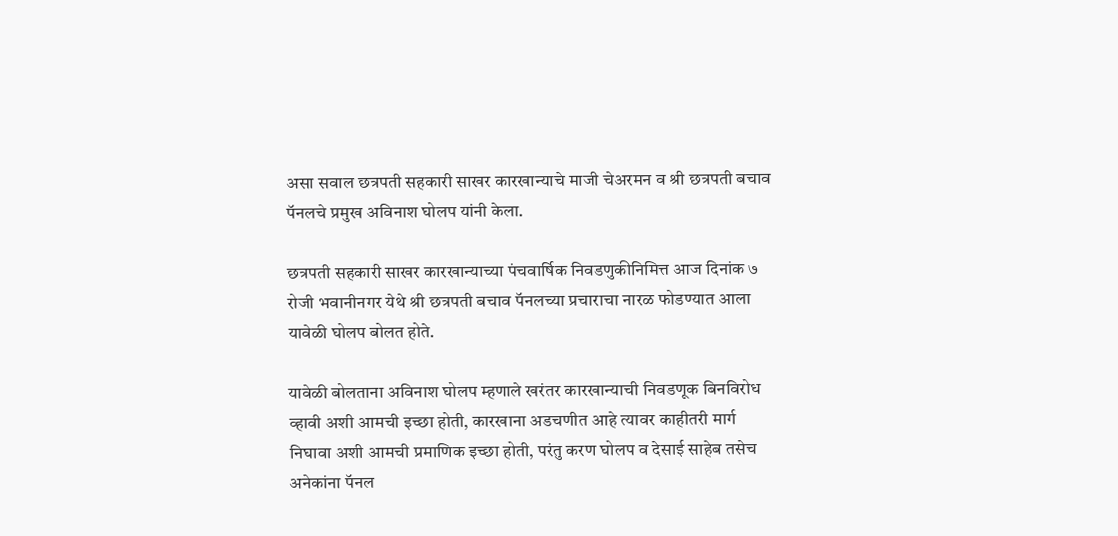असा सवाल छत्रपती सहकारी साखर कारखान्याचे माजी चेअरमन व श्री छत्रपती बचाव पॅनलचे प्रमुख अविनाश घोलप यांनी केला.

छत्रपती सहकारी साखर कारखान्याच्या पंचवार्षिक निवडणुकीनिमित्त आज दिनांक ७ रोजी भवानीनगर येथे श्री छत्रपती बचाव पॅनलच्या प्रचाराचा नारळ फोडण्यात आला यावेळी घोलप बोलत होते.

यावेळी बोलताना अविनाश घोलप म्हणाले खरंतर कारखान्याची निवडणूक बिनविरोध व्हावी अशी आमची इच्छा होती, कारखाना अडचणीत आहे त्यावर काहीतरी मार्ग निघावा अशी आमची प्रमाणिक इच्छा होती, परंतु करण घोलप व देसाई साहेब तसेच अनेकांना पॅनल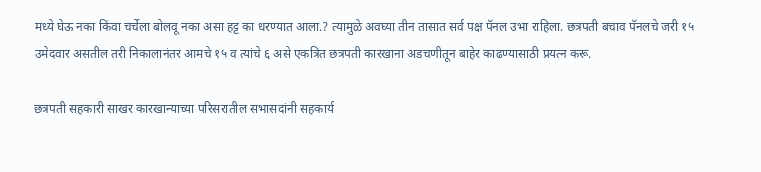मध्ये घेऊ नका किंवा चर्चेला बोलवू नका असा हट्ट का धरण्यात आला.? त्यामुळे अवघ्या तीन तासात सर्व पक्ष पॅनल उभा राहिला. छत्रपती बचाव पॅनलचे जरी १५ उमेदवार असतील तरी निकालानंतर आमचे १५ व त्यांचे ६ असे एकत्रित छत्रपती कारखाना अडचणीतून बाहेर काढण्यासाठी प्रयत्न करू.

छत्रपती सहकारी साखर कारखान्याच्या परिसरातील सभासदांनी सहकार्य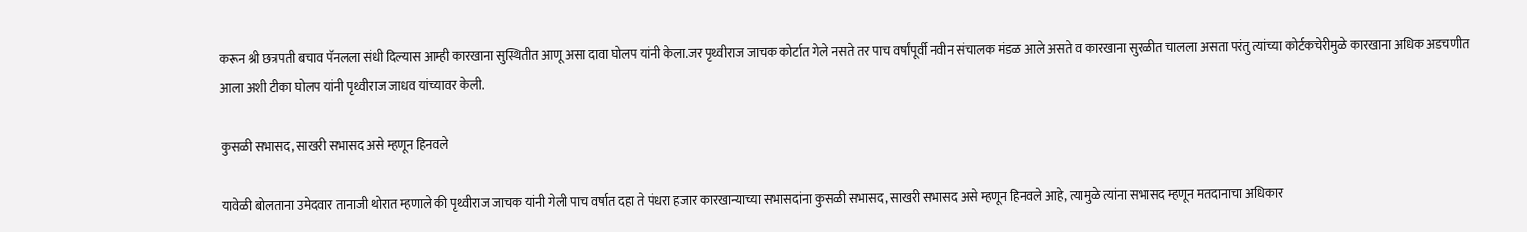करून श्री छत्रपती बचाव पॅनलला संधी दिल्यास आम्ही कारखाना सुस्थितीत आणू असा दावा घोलप यांनी केला.जर पृथ्वीराज जाचक कोर्टात गेले नसते तर पाच वर्षांपूर्वी नवीन संचालक मंडळ आले असते व कारखाना सुरळीत चालला असता परंतु त्यांच्या कोर्टकचेरीमुळे कारखाना अधिक अडचणीत आला अशी टीका घोलप यांनी पृथ्वीराज जाधव यांच्यावर केली.

कुसळी सभासद, साखरी सभासद असे म्हणून हिनवले

यावेळी बोलताना उमेदवार तानाजी थोरात म्हणाले की पृथ्वीराज जाचक यांनी गेली पाच वर्षात दहा ते पंधरा हजार कारखान्याच्या सभासदांना कुसळी सभासद, साखरी सभासद असे म्हणून हिनवले आहे, त्यामुळे त्यांना सभासद म्हणून मतदानाचा अधिकार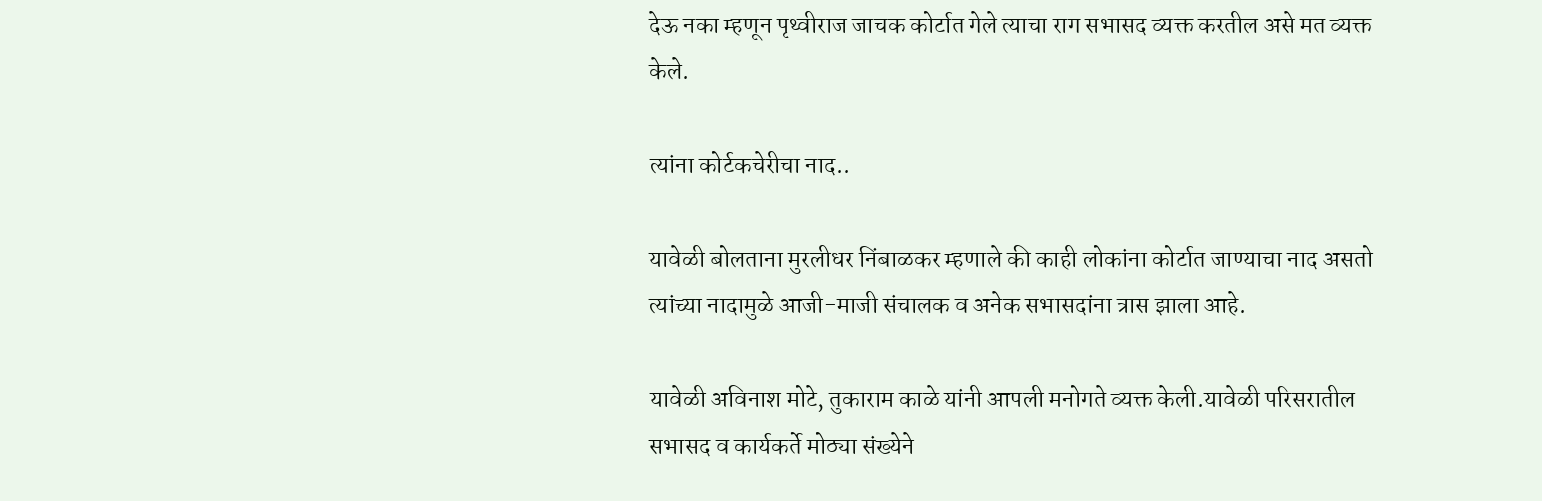देऊ नका म्हणून पृथ्वीराज जाचक कोर्टात गेले त्याचा राग सभासद व्यक्त करतील असे मत व्यक्त केले.

त्यांना कोर्टकचेरीचा नाद..

यावेळी बोलताना मुरलीधर निंबाळकर म्हणाले की काही लोकांना कोर्टात जाण्याचा नाद असतो त्यांच्या नादामुळे आजी-माजी संचालक व अनेक सभासदांना त्रास झाला आहे.

यावेळी अविनाश मोटे, तुकाराम काळे यांनी आपली मनोगते व्यक्त केली.यावेळी परिसरातील सभासद व कार्यकर्ते मोठ्या संख्येने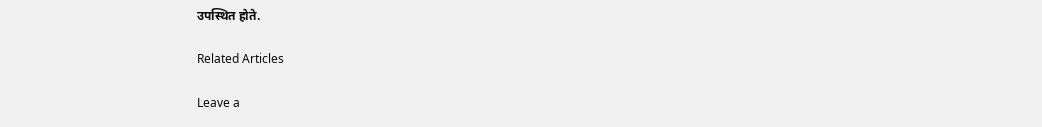उपस्थित होते.

Related Articles

Leave a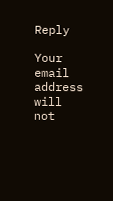Reply

Your email address will not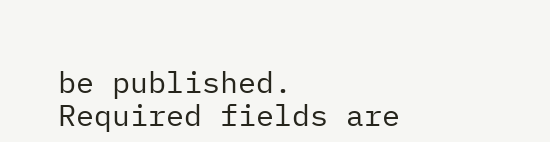be published. Required fields are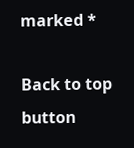marked *

Back to top button